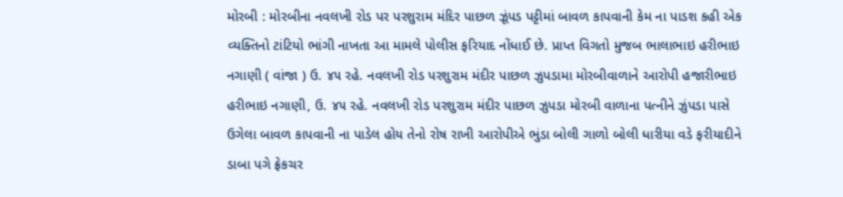મોરબી : મોરબીના નવલખી રોડ પર પરશુરામ મંદિર પાછળ ઝૂંપડ પટ્ટીમાં બાવળ કાપવાની કેમ ના પાડશ કહી એક વ્યક્તિનો ટાંટિયો ભાંગી નાખતા આ મામલે પોલીસ ફરિયાદ નોંધાઈ છે. પ્રાપ્ત વિગતો મુજબ ભાલાભાઇ હરીભાઇ નગાણી ( વાંજા ) ઉ. ૪૫ રહે. નવલખી રોડ પરશુરામ મંદીર પાછળ ઝુપડામા મોરબીવાળાને આરોપી હજારીભાઇ હરીભાઇ નગાણી, ઉ. ૪૫ રહે. નવલખી રોડ પરશુરામ મંદીર પાછળ ઝુપડા મોરબી વાળાના પત્નીને ઝુંપડા પાસે ઉગેલા બાવળ કાપવાની ના પાડેલ હોય તેનો રોષ રાખી આરોપીએ ભુંડા બોલી ગાળો બોલી ધારીયા વડે ફરીયાદીને ડાબા પગે ફ્રેકચર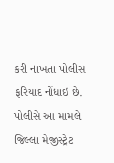કરી નાખતા પોલીસ ફરિયાદ નોંધાઇ છે. પોલીસે આ મામલે જિલ્લા મેજીસ્ટ્રેટ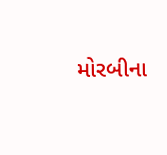મોરબીના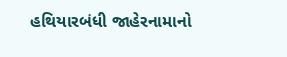હથિયારબંધી જાહેરનામાનો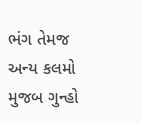ભંગ તેમજ અન્ય કલમો મુજબ ગુન્હો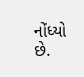નોંધ્યો છે.